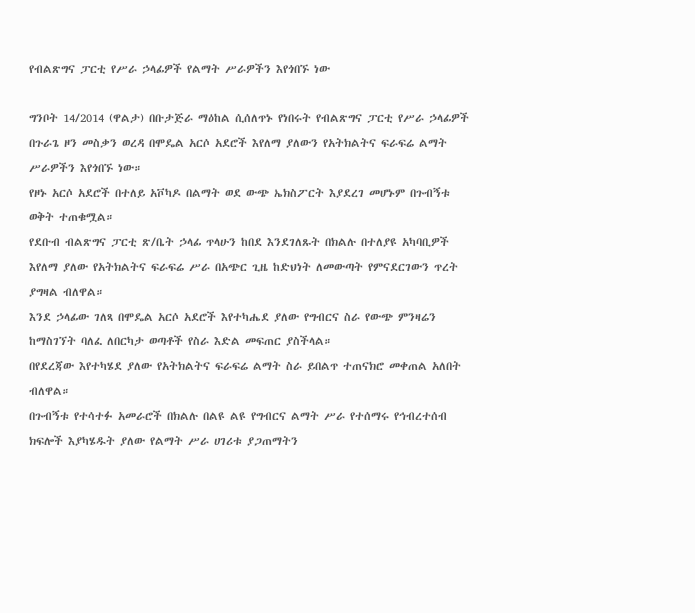የብልጽግና ፓርቲ የሥራ ኃላፊዎች የልማት ሥራዎችን እየጎበኙ ነው

ግንቦት 14/2014 (ዋልታ) በቡታጅራ ማዕከል ሲሰለጥኑ የነበሩት የብልጽግና ፓርቲ የሥራ ኃላፊዎች በጉራጌ ዞን መስቃን ወረዳ በሞዴል አርሶ አደሮች እየለማ ያለውን የአትክልትና ፍራፍሬ ልማት ሥራዎችን እየጎበኙ ነው።
የዞኑ አርሶ አደሮች በተለይ አቮካዶ በልማት ወደ ውጭ ኤክስፖርት እያደረገ መሆኑም በጉብኝቱ ወቅት ተጠቁሟል።
የደቡብ ብልጽግና ፓርቲ ጽ/ቤት ኃላፊ ጥላሁን ከበደ እንደገለጹት በክልሉ በተለያዩ አካባቢዎች እየለማ ያለው የአትክልትና ፍራፍሬ ሥራ በአጭር ጊዜ ከድህነት ለመውጣት የምናደርገውን ጥረት ያግዛል ብለዋል።
እንደ ኃላፊው ገለጻ በሞዴል አርሶ አደሮች እየተካሔደ ያለው የግብርና ስራ የውጭ ምንዛሬን ከማስገኘት ባለፈ ለበርካታ ወጣቶች የስራ እድል መፍጠር ያስችላል።
በየደረጃው እየተካሄደ ያለው የአትክልትና ፍራፍሬ ልማት ስራ ይበልጥ ተጠናክሮ መቀጠል አለበት ብለዋል።
በጉብኝቱ የተሳተፉ አመራሮች በክልሉ በልዩ ልዩ የግብርና ልማት ሥራ የተሰማሩ የኅብረተሰብ ክፍሎች እያካሄዱት ያለው የልማት ሥራ ሀገሪቱ ያጋጠማትን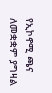የኢኮኖሚ ጫና ለመቋቋም ያግዛል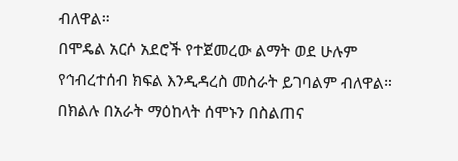ብለዋል።
በሞዴል አርሶ አደሮች የተጀመረው ልማት ወደ ሁሉም የኅብረተሰብ ክፍል እንዲዳረስ መስራት ይገባልም ብለዋል።
በክልሉ በአራት ማዕከላት ሰሞኑን በስልጠና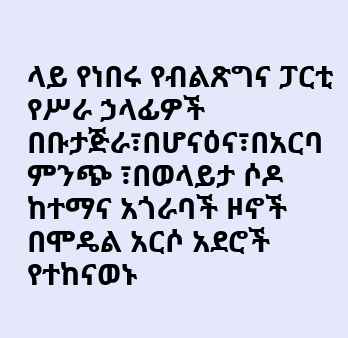ላይ የነበሩ የብልጽግና ፓርቲ የሥራ ኃላፊዎች በቡታጅራ፣በሆናዕና፣በአርባ ምንጭ ፣በወላይታ ሶዶ ከተማና አጎራባች ዞኖች በሞዴል አርሶ አደሮች የተከናወኑ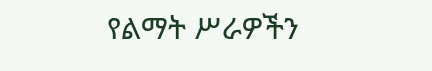የልማት ሥራዎችን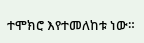ተሞክሮ እየተመለከቱ ነው።